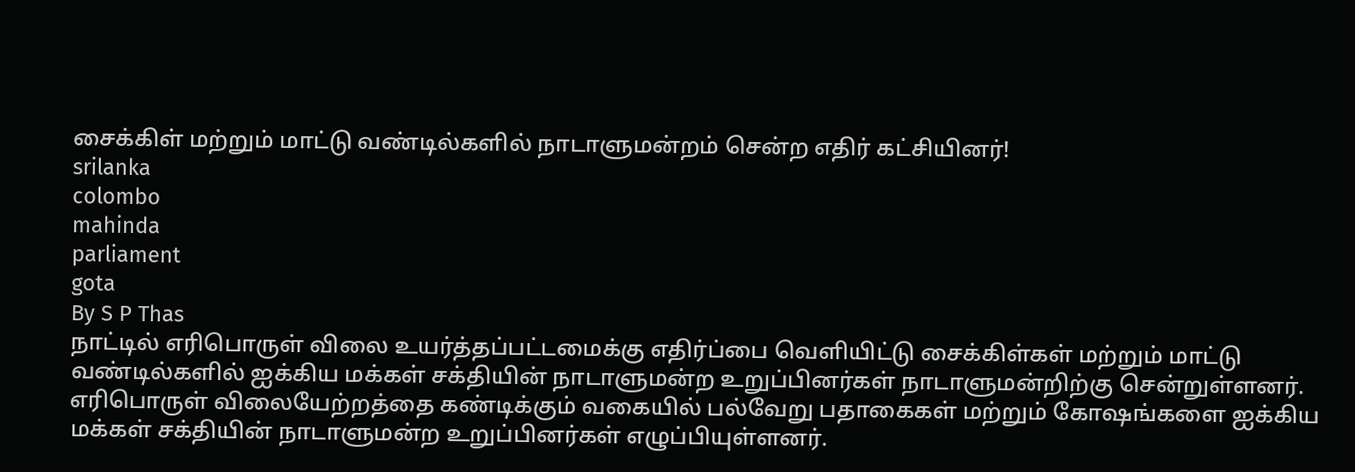சைக்கிள் மற்றும் மாட்டு வண்டில்களில் நாடாளுமன்றம் சென்ற எதிர் கட்சியினர்!
srilanka
colombo
mahinda
parliament
gota
By S P Thas
நாட்டில் எரிபொருள் விலை உயர்த்தப்பட்டமைக்கு எதிர்ப்பை வெளியிட்டு சைக்கிள்கள் மற்றும் மாட்டு வண்டில்களில் ஐக்கிய மக்கள் சக்தியின் நாடாளுமன்ற உறுப்பினர்கள் நாடாளுமன்றிற்கு சென்றுள்ளனர்.
எரிபொருள் விலையேற்றத்தை கண்டிக்கும் வகையில் பல்வேறு பதாகைகள் மற்றும் கோஷங்களை ஐக்கிய மக்கள் சக்தியின் நாடாளுமன்ற உறுப்பினர்கள் எழுப்பியுள்ளனர்.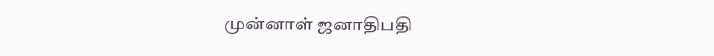முன்னாள் ஜனாதிபதி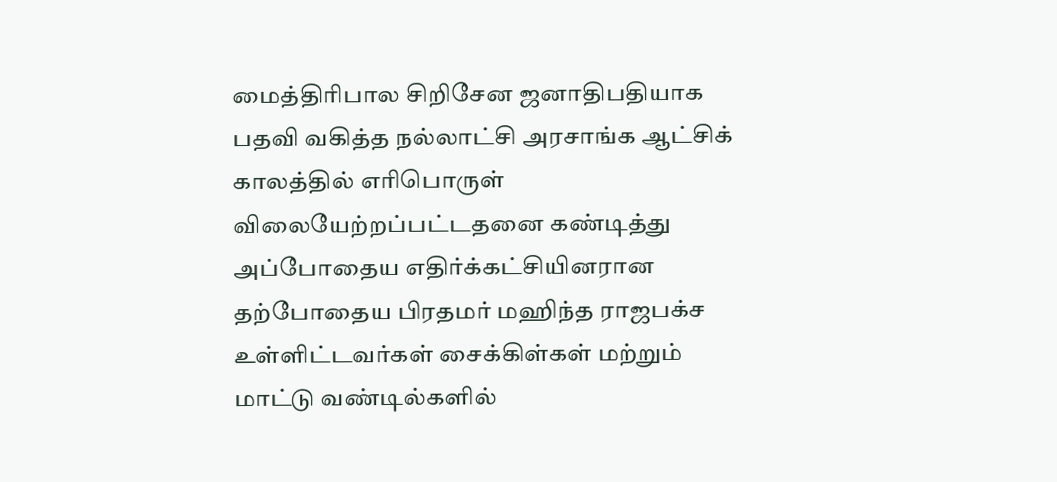மைத்திரிபால சிறிசேன ஜனாதிபதியாக பதவி வகித்த நல்லாட்சி அரசாங்க ஆட்சிக் காலத்தில் எரிபொருள் விலையேற்றப்பட்டதனை கண்டித்து அப்போதைய எதிர்க்கட்சியினரான தற்போதைய பிரதமர் மஹிந்த ராஜபக்ச உள்ளிட்டவர்கள் சைக்கிள்கள் மற்றும் மாட்டு வண்டில்களில்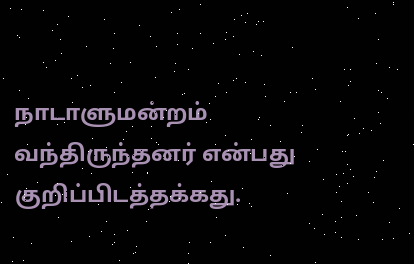நாடாளுமன்றம் வந்திருந்தனர் என்பது குறிப்பிடத்தக்கது.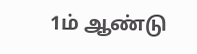1ம் ஆண்டு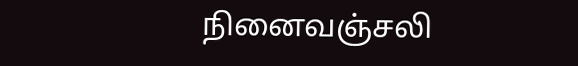நினைவஞ்சலி